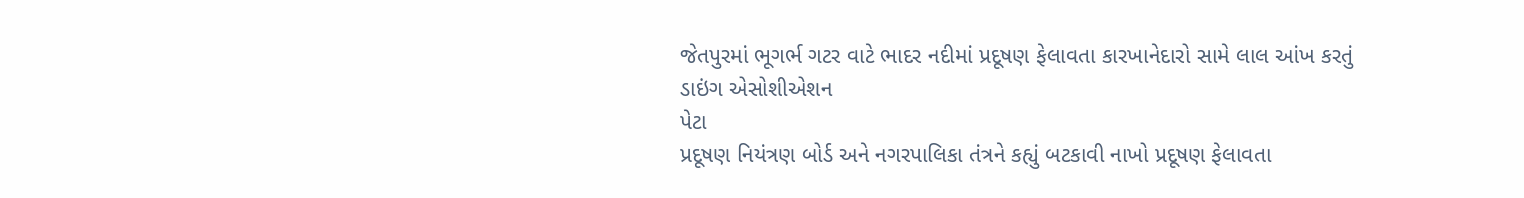જેતપુરમાં ભૂગર્ભ ગટર વાટે ભાદર નદીમાં પ્રદૂષણ ફેલાવતા કારખાનેદારો સામે લાલ આંખ કરતું ડાઇંગ એસોશીએશન
પેટા
પ્રદૂષણ નિયંત્રણ બોર્ડ અને નગરપાલિકા તંત્રને કહ્યું બટકાવી નાખો પ્રદૂષણ ફેલાવતા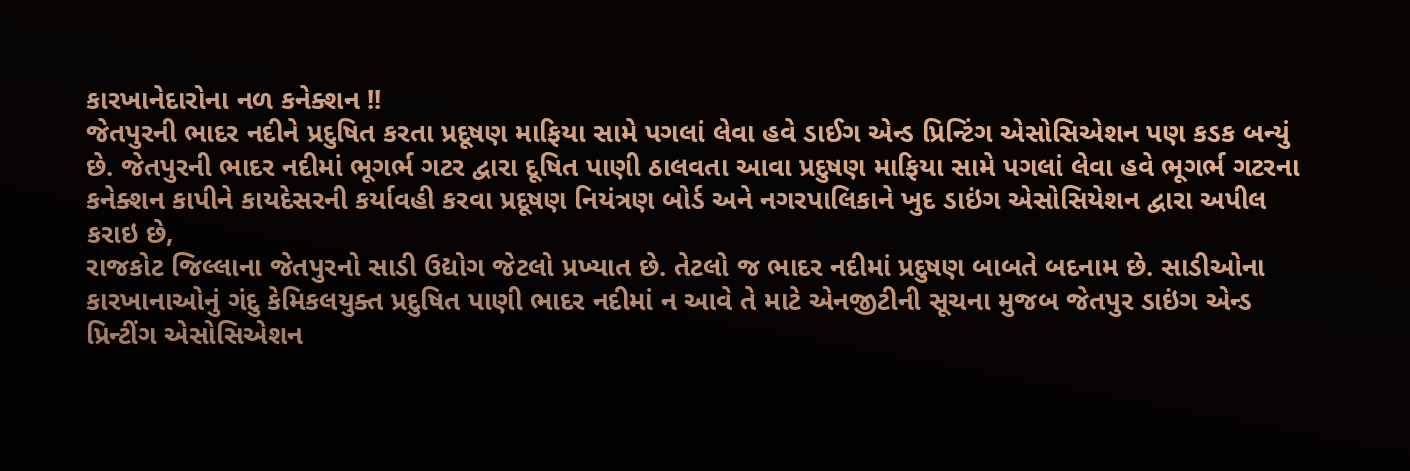કારખાનેદારોના નળ કનેક્શન !!
જેતપુરની ભાદર નદીને પ્રદુષિત કરતા પ્રદૂષણ માફિયા સામે પગલાં લેવા હવે ડાઈગ એન્ડ પ્રિન્ટિંગ એસોસિએશન પણ કડક બન્યું છે. જેતપુરની ભાદર નદીમાં ભૂગર્ભ ગટર દ્વારા દૂષિત પાણી ઠાલવતા આવા પ્રદુષણ માફિયા સામે પગલાં લેવા હવે ભૂગર્ભ ગટરના કનેક્શન કાપીને કાયદેસરની કર્યાવહી કરવા પ્રદૂષણ નિયંત્રણ બોર્ડ અને નગરપાલિકાને ખુદ ડાઇંગ એસોસિયેશન દ્વારા અપીલ કરાઇ છે,
રાજકોટ જિલ્લાના જેતપુરનો સાડી ઉદ્યોગ જેટલો પ્રખ્યાત છે. તેટલો જ ભાદર નદીમાં પ્રદુષણ બાબતે બદનામ છે. સાડીઓના કારખાનાઓનું ગંદુ કેમિકલયુક્ત પ્રદુષિત પાણી ભાદર નદીમાં ન આવે તે માટે એનજીટીની સૂચના મુજબ જેતપુર ડાઇંગ એન્ડ પ્રિન્ટીંગ એસોસિએશન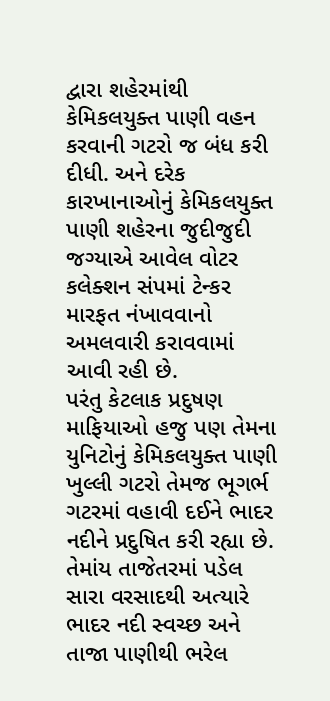દ્વારા શહેરમાંથી કેમિકલયુક્ત પાણી વહન કરવાની ગટરો જ બંધ કરી દીધી. અને દરેક કારખાનાઓનું કેમિકલયુક્ત પાણી શહેરના જુદીજુદી જગ્યાએ આવેલ વોટર કલેક્શન સંપમાં ટેન્કર મારફત નંખાવવાનો અમલવારી કરાવવામાં આવી રહી છે.
પરંતુ કેટલાક પ્રદુષણ માફિયાઓ હજુ પણ તેમના યુનિટોનું કેમિકલયુક્ત પાણી ખુલ્લી ગટરો તેમજ ભૂગર્ભ ગટરમાં વહાવી દઈને ભાદર નદીને પ્રદુષિત કરી રહ્યા છે. તેમાંય તાજેતરમાં પડેલ સારા વરસાદથી અત્યારે ભાદર નદી સ્વચ્છ અને તાજા પાણીથી ભરેલ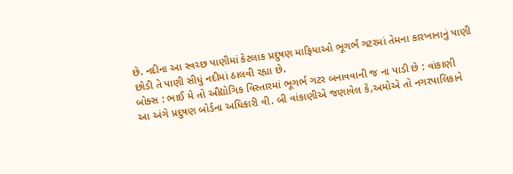છે. નદીના આ સ્વચ્છ પાણીમાં કેટલાક પ્રદુષણ માફિયાઓ ભૂગર્ભ ગટરમાં તેમના કારખાનાનું પાણી છોડી તે પાણી સીધું નદીમાં ઠાલવી રહ્યા છે.
બોક્સ : ભાઈ મે તો ઔદ્યોગિક વિસ્તારમાં ભૂગર્ભ ગટર બનાવવાની જ ના પાડી છે : વાંકાણી
આ અંગે પ્રદુષણ બોર્ડના અધિકારી વી. બી વાંકાણીએ જણાવેલ કે,અમોએ તો નગરપાલિકાને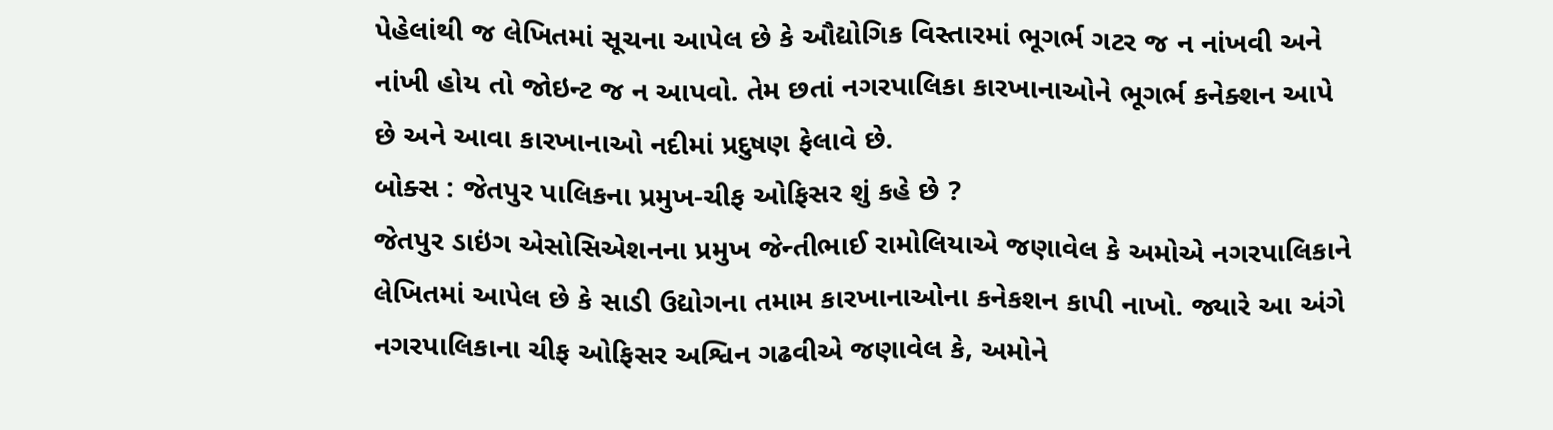પેહેલાંથી જ લેખિતમાં સૂચના આપેલ છે કે ઔદ્યોગિક વિસ્તારમાં ભૂગર્ભ ગટર જ ન નાંખવી અને નાંખી હોય તો જોઇન્ટ જ ન આપવો. તેમ છતાં નગરપાલિકા કારખાનાઓને ભૂગર્ભ કનેક્શન આપે છે અને આવા કારખાનાઓ નદીમાં પ્રદુષણ ફેલાવે છે.
બોક્સ : જેતપુર પાલિકના પ્રમુખ-ચીફ ઓફિસર શું કહે છે ?
જેતપુર ડાઇંગ એસોસિએશનના પ્રમુખ જેન્તીભાઈ રામોલિયાએ જણાવેલ કે અમોએ નગરપાલિકાને લેખિતમાં આપેલ છે કે સાડી ઉદ્યોગના તમામ કારખાનાઓના કનેકશન કાપી નાખો. જ્યારે આ અંગે નગરપાલિકાના ચીફ ઓફિસર અશ્વિન ગઢવીએ જણાવેલ કે, અમોને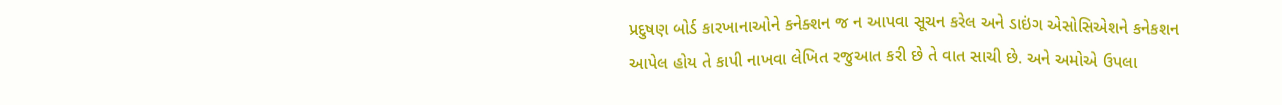પ્રદુષણ બોર્ડ કારખાનાઓને કનેક્શન જ ન આપવા સૂચન કરેલ અને ડાઇંગ એસોસિએશને કનેકશન આપેલ હોય તે કાપી નાખવા લેખિત રજુઆત કરી છે તે વાત સાચી છે. અને અમોએ ઉપલા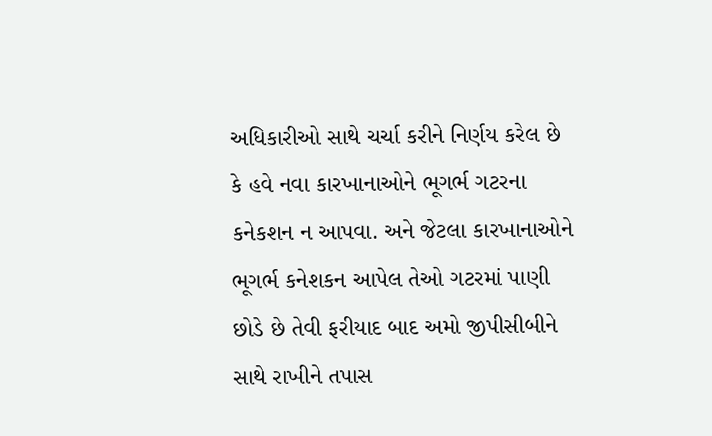અધિકારીઓ સાથે ચર્ચા કરીને નિર્ણય કરેલ છે કે હવે નવા કારખાનાઓને ભૂગર્ભ ગટરના કનેકશન ન આપવા. અને જેટલા કારખાનાઓને ભૂગર્ભ કનેશકન આપેલ તેઓ ગટરમાં પાણી છોડે છે તેવી ફરીયાદ બાદ અમો જીપીસીબીને સાથે રાખીને તપાસ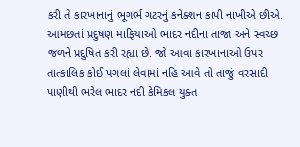કરી તે કારખાનાનું ભૂગર્ભ ગટરનું કનેક્શન કાપી નાખીએ છીએ. આમછતાં પ્રદુષણ માફિયાઓ ભાદર નદીના તાજા અને સ્વચ્છ જળને પ્રદુષિત કરી રહ્યા છે. જો આવા કારખાનાઓ ઉપર તાત્કાલિક કોઈ પગલાં લેવામાં નહિ આવે તો તાજું વરસાદી પાણીથી ભરેલ ભાદર નદી કેમિકલ યુક્ત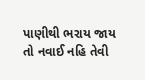પાણીથી ભરાય જાય તો નવાઈ નહિ તેવી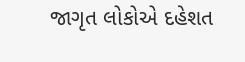જાગૃત લોકોએ દહેશત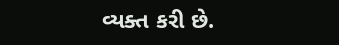વ્યક્ત કરી છે.